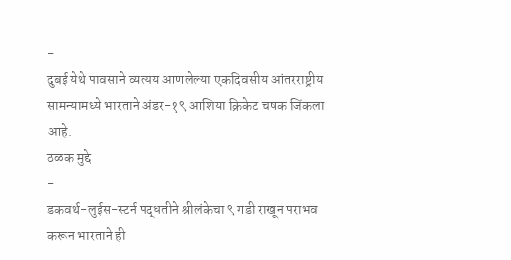-
दुबई येथे पावसाने व्यत्यय आणलेल्या एकदिवसीय आंतरराष्ट्रीय सामन्यामध्ये भारताने अंडर-१९ आशिया क्रिकेट चषक जिंकला आहे.
ठळक मुद्दे
-
डकवर्थ-लुईस-स्टर्न पद्धतीने श्रीलंकेचा ९ गडी राखून पराभव करून भारताने ही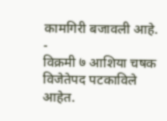कामगिरी बजावली आहे.
-
विक्रमी ७ आशिया चषक विजेतेपद पटकाविले आहेत.